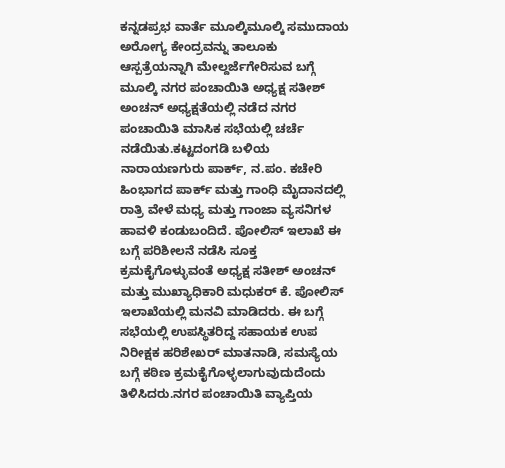ಕನ್ನಡಪ್ರಭ ವಾರ್ತೆ ಮೂಲ್ಕಿಮೂಲ್ಕಿ ಸಮುದಾಯ ಅರೋಗ್ಯ ಕೇಂದ್ರವನ್ನು ತಾಲೂಕು ಆಸ್ಪತ್ರೆಯನ್ನಾಗಿ ಮೇಲ್ದರ್ಜೆಗೇರಿಸುವ ಬಗ್ಗೆ ಮೂಲ್ಕಿ ನಗರ ಪಂಚಾಯಿತಿ ಅಧ್ಯಕ್ಷ ಸತೀಶ್ ಅಂಚನ್ ಅಧ್ಯಕ್ಷತೆಯಲ್ಲಿ ನಡೆದ ನಗರ ಪಂಚಾಯಿತಿ ಮಾಸಿಕ ಸಭೆಯಲ್ಲಿ ಚರ್ಚೆ ನಡೆಯಿತು.ಕಟ್ಟದಂಗಡಿ ಬಳಿಯ ನಾರಾಯಣಗುರು ಪಾರ್ಕ್, ನ.ಪಂ. ಕಚೇರಿ ಹಿಂಭಾಗದ ಪಾರ್ಕ್ ಮತ್ತು ಗಾಂಧಿ ಮೈದಾನದಲ್ಲಿ ರಾತ್ರಿ ವೇಳೆ ಮಧ್ಯ ಮತ್ತು ಗಾಂಜಾ ವ್ಯಸನಿಗಳ ಹಾವಳಿ ಕಂಡುಬಂದಿದೆ. ಪೋಲಿಸ್ ಇಲಾಖೆ ಈ ಬಗ್ಗೆ ಪರಿಶೀಲನೆ ನಡೆಸಿ ಸೂಕ್ತ ಕ್ರಮಕೈಗೊಳ್ಳುವಂತೆ ಅಧ್ಯಕ್ಷ ಸತೀಶ್ ಅಂಚನ್ ಮತ್ತು ಮುಖ್ಯಾಧಿಕಾರಿ ಮಧುಕರ್ ಕೆ. ಪೋಲಿಸ್ ಇಲಾಖೆಯಲ್ಲಿ ಮನವಿ ಮಾಡಿದರು. ಈ ಬಗ್ಗೆ ಸಭೆಯಲ್ಲಿ ಉಪಸ್ಥಿತರಿದ್ದ ಸಹಾಯಕ ಉಪ ನಿರೀಕ್ಷಕ ಹರಿಶೇಖರ್ ಮಾತನಾಡಿ, ಸಮಸ್ಯೆಯ ಬಗ್ಗೆ ಕಠಿಣ ಕ್ರಮಕೈಗೊಳ್ಳಲಾಗುವುದುದೆಂದು ತಿಳಿಸಿದರು.ನಗರ ಪಂಚಾಯಿತಿ ವ್ಯಾಪ್ತಿಯ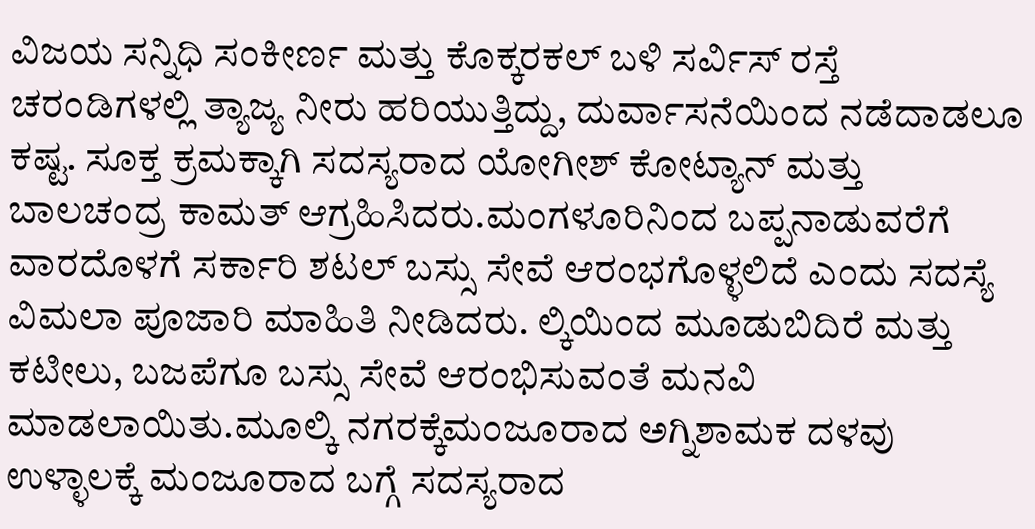ವಿಜಯ ಸನ್ನಿಧಿ ಸಂಕೀರ್ಣ ಮತ್ತು ಕೊಕ್ಕರಕಲ್ ಬಳಿ ಸರ್ವಿಸ್ ರಸ್ತೆ ಚರಂಡಿಗಳಲ್ಲಿ ತ್ಯಾಜ್ಯ ನೀರು ಹರಿಯುತ್ತಿದ್ದು, ದುರ್ವಾಸನೆಯಿಂದ ನಡೆದಾಡಲೂ ಕಷ್ಟ. ಸೂಕ್ತ ಕ್ರಮಕ್ಕಾಗಿ ಸದಸ್ಯರಾದ ಯೋಗೀಶ್ ಕೋಟ್ಯಾನ್ ಮತ್ತು ಬಾಲಚಂದ್ರ ಕಾಮತ್ ಆಗ್ರಹಿಸಿದರು.ಮಂಗಳೂರಿನಿಂದ ಬಪ್ಪನಾಡುವರೆಗೆ ವಾರದೊಳಗೆ ಸರ್ಕಾರಿ ಶಟಲ್ ಬಸ್ಸು ಸೇವೆ ಆರಂಭಗೊಳ್ಳಲಿದೆ ಎಂದು ಸದಸ್ಯೆ ವಿಮಲಾ ಪೂಜಾರಿ ಮಾಹಿತಿ ನೀಡಿದರು. ಲ್ಕಿಯಿಂದ ಮೂಡುಬಿದಿರೆ ಮತ್ತು ಕಟೀಲು, ಬಜಪೆಗೂ ಬಸ್ಸು ಸೇವೆ ಆರಂಭಿಸುವಂತೆ ಮನವಿ ಮಾಡಲಾಯಿತು.ಮೂಲ್ಕಿ ನಗರಕ್ಕೆಮಂಜೂರಾದ ಅಗ್ನಿಶಾಮಕ ದಳವು ಉಳ್ಳಾಲಕ್ಕೆ ಮಂಜೂರಾದ ಬಗ್ಗೆ ಸದಸ್ಯರಾದ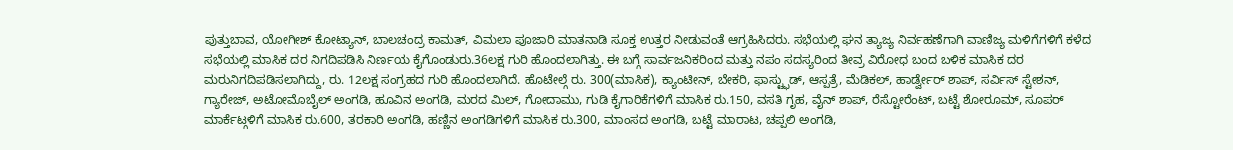ಪುತ್ತುಬಾವ, ಯೋಗೀಶ್ ಕೋಟ್ಯಾನ್, ಬಾಲಚಂದ್ರ ಕಾಮತ್, ವಿಮಲಾ ಪೂಜಾರಿ ಮಾತನಾಡಿ ಸೂಕ್ತ ಉತ್ತರ ನೀಡುವಂತೆ ಆಗ್ರಹಿಸಿದರು. ಸಭೆಯಲ್ಲಿ ಘನ ತ್ಯಾಜ್ಯ ನಿರ್ವಹಣೆಗಾಗಿ ವಾಣಿಜ್ಯ ಮಳಿಗೆಗಳಿಗೆ ಕಳೆದ ಸಭೆಯಲ್ಲಿ ಮಾಸಿಕ ದರ ನಿಗದಿಪಡಿಸಿ ನಿರ್ಣಯ ಕೈಗೊಂಡುರು.36ಲಕ್ಷ ಗುರಿ ಹೊಂದಲಾಗಿತ್ತು. ಈ ಬಗ್ಗೆ ಸಾರ್ವಜನಿಕರಿಂದ ಮತ್ತು ನಪಂ ಸದಸ್ಯರಿಂದ ತೀವ್ರ ವಿರೋಧ ಬಂದ ಬಳಿಕ ಮಾಸಿಕ ದರ ಮರುನಿಗದಿಪಡಿಸಲಾಗಿದ್ದು, ರು. 12ಲಕ್ಷ ಸಂಗ್ರಹದ ಗುರಿ ಹೊಂದಲಾಗಿದೆ. ಹೊಟೇಲ್ಗೆ ರು. 300(ಮಾಸಿಕ), ಕ್ಯಾಂಟೀನ್, ಬೇಕರಿ, ಫಾಸ್ಟ್ಫುಡ್, ಆಸ್ಪತ್ರೆ, ಮೆಡಿಕಲ್, ಹಾರ್ಡ್ವೇರ್ ಶಾಪ್, ಸರ್ವಿಸ್ ಸ್ಟೇಶನ್, ಗ್ಯಾರೇಜ್, ಅಟೋಮೊಬೈಲ್ ಅಂಗಡಿ, ಹೂವಿನ ಅಂಗಡಿ, ಮರದ ಮಿಲ್, ಗೋದಾಮು, ಗುಡಿ ಕೈಗಾರಿಕೆಗಳಿಗೆ ಮಾಸಿಕ ರು.150, ವಸತಿ ಗೃಹ, ವೈನ್ ಶಾಪ್, ರೆಸ್ಟೋರೆಂಟ್, ಬಟ್ಟೆ ಶೋರೂಮ್, ಸೂಪರ್ ಮಾರ್ಕೆಟ್ಗಳಿಗೆ ಮಾಸಿಕ ರು.600, ತರಕಾರಿ ಅಂಗಡಿ, ಹಣ್ಣಿನ ಅಂಗಡಿಗಳಿಗೆ ಮಾಸಿಕ ರು.300, ಮಾಂಸದ ಅಂಗಡಿ, ಬಟ್ಟೆ ಮಾರಾಟ, ಚಪ್ಪಲಿ ಅಂಗಡಿ,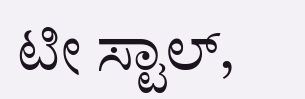ಟೀ ಸ್ಟಾಲ್,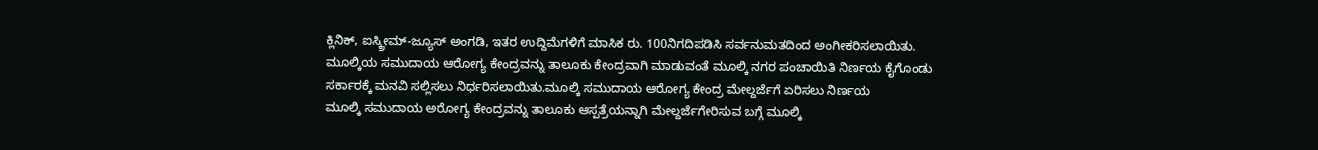ಕ್ಲಿನಿಕ್, ಐಸ್ಕ್ರೀಮ್-ಜ್ಯೂಸ್ ಅಂಗಡಿ, ಇತರ ಉದ್ದಿಮೆಗಳಿಗೆ ಮಾಸಿಕ ರು. 100ನಿಗದಿಪಡಿಸಿ ಸರ್ವನುಮತದಿಂದ ಅಂಗೀಕರಿಸಲಾಯಿತು.
ಮೂಲ್ಕಿಯ ಸಮುದಾಯ ಆರೋಗ್ಯ ಕೇಂದ್ರವನ್ನು ತಾಲೂಕು ಕೇಂದ್ರವಾಗಿ ಮಾಡುವಂತೆ ಮೂಲ್ಕಿ ನಗರ ಪಂಚಾಯಿತಿ ನಿರ್ಣಯ ಕೈಗೊಂಡು ಸರ್ಕಾರಕ್ಕೆ ಮನವಿ ಸಲ್ಲಿಸಲು ನಿರ್ಧರಿಸಲಾಯಿತು.ಮೂಲ್ಕಿ ಸಮುದಾಯ ಆರೋಗ್ಯ ಕೇಂದ್ರ ಮೇಲ್ದರ್ಜೆಗೆ ಏರಿಸಲು ನಿರ್ಣಯ
ಮೂಲ್ಕಿ ಸಮುದಾಯ ಅರೋಗ್ಯ ಕೇಂದ್ರವನ್ನು ತಾಲೂಕು ಆಸ್ಪತ್ರೆಯನ್ನಾಗಿ ಮೇಲ್ದರ್ಜೆಗೇರಿಸುವ ಬಗ್ಗೆ ಮೂಲ್ಕಿ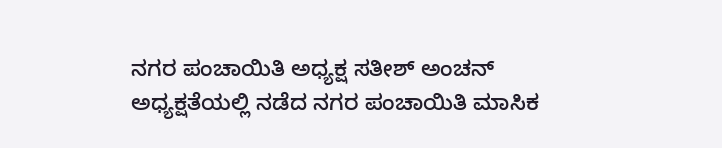ನಗರ ಪಂಚಾಯಿತಿ ಅಧ್ಯಕ್ಷ ಸತೀಶ್ ಅಂಚನ್ ಅಧ್ಯಕ್ಷತೆಯಲ್ಲಿ ನಡೆದ ನಗರ ಪಂಚಾಯಿತಿ ಮಾಸಿಕ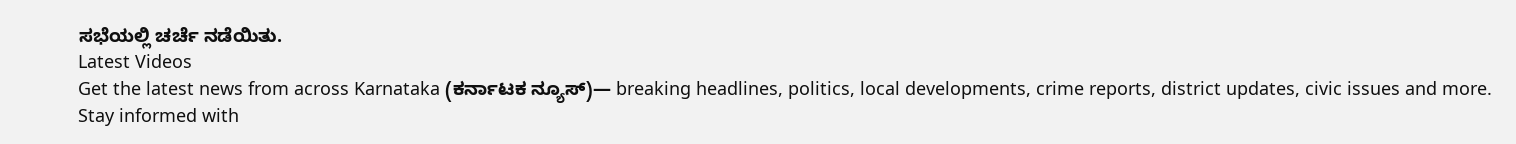ಸಭೆಯಲ್ಲಿ ಚರ್ಚೆ ನಡೆಯಿತು.
Latest Videos
Get the latest news from across Karnataka (ಕರ್ನಾಟಕ ನ್ಯೂಸ್)— breaking headlines, politics, local developments, crime reports, district updates, civic issues and more. Stay informed with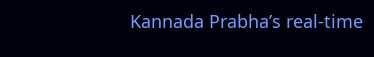Kannada Prabha’s real‑time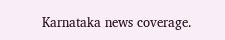Karnataka news coverage.